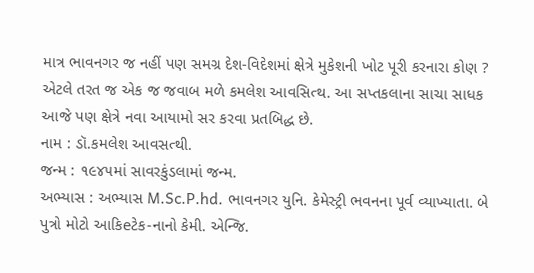માત્ર ભાવનગર જ નહીં પણ સમગ્ર દેશ-વિદેશમાં ક્ષેત્રે મુકેશની ખોટ પૂરી કરનારા કોણ ? એટલે તરત જ એક જ જવાબ મળે કમલેશ આવસિત્થ. આ સપ્તકલાના સાચા સાધક આજે પણ ક્ષેત્રે નવા આયામો સર કરવા પ્રતબિદ્ધ છે.
નામ : ડૉ.કમલેશ આવસત્થી.
જન્મ : ૧૯૪૫માં સાવરકુંડલામાં જન્મ.
અભ્યાસ : અભ્યાસ M.Sc.P.hd. ભાવનગર યુનિ. કેમેસ્ટ્રી ભવનના પૂર્વ વ્યાખ્યાતા. બે પુત્રો મોટો આકિeટેક-નાનો કેમી. એન્જિ.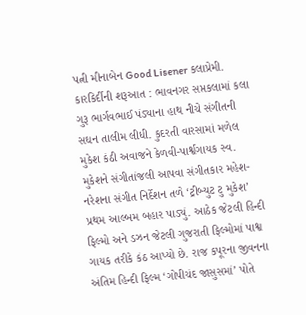પત્ની મીનાબેન Good Lisener કલાપ્રેમી.
કારકિર્દીની શરૂઆત : ભાવનગર સપ્તકલામાં કલા ગુરૂ ભાર્ગવભાઈ પંડ્યાના હાથ નીચે સંગીતની સઘન તાલીમ લીધી. કુદરતી વારસામાં મળેલ મુકેશ કંઠી અવાજને કેળવી-પાર્શ્વગાયક સ્વ. મુકેશને સંગીતાંજલી આપવા સંગીતકાર મહેશ-નરેશના સંગીત નિર્દેશન તળે ‘ટ્રીબ્યુટ ટુ મુકેશ’ પ્રથમ આલ્બમ બહાર પાડ્યું. આઠેક જેટલી હિન્દી ફિલ્મો અને ડઝન જેટલી ગુજરાતી ફિલ્મોમાં પાશ્વ ગાયક તરીકે કંઠ આપ્યો છે. રાજ કપૂરના જીવનના અંતિમ હિન્દી ફિલ્મ ‘ગોપીચંદ જાસુસમાં’ પોતે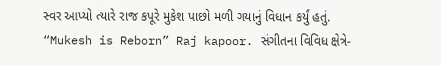સ્વર આપ્યો ત્યારે રાજ કપૂરે મુકેશ પાછો મળી ગયાનું વિધાન કર્યું હતું.
“Mukesh is Reborn” Raj kapoor. સંગીતના વિવિધ ક્ષેત્રે-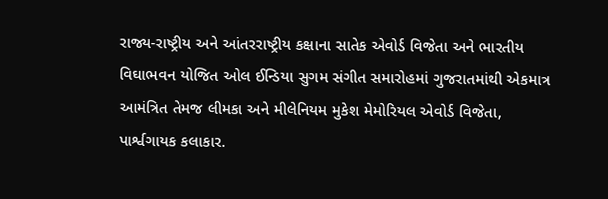રાજ્ય-રાષ્ટ્રીય અને આંતરરાષ્ટ્રીય કક્ષાના સાતેક એવોર્ડ વિજેતા અને ભારતીય વિઘાભવન યોજિત ઓલ ઈન્ડિયા સુગમ સંગીત સમારોહમાં ગુજરાતમાંથી એકમાત્ર આમંત્રિત તેમજ લીમકા અને મીલેનિયમ મુકેશ મેમોરિયલ એવોર્ડ વિજેતા, પાર્શ્વગાયક કલાકાર.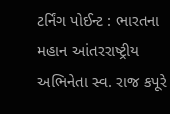ટર્નિંગ પોઈન્ટ : ભારતના મહાન આંતરરાષ્ટ્રીય અભિનેતા સ્વ. રાજ કપૂરે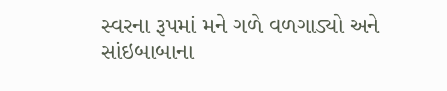સ્વરના રૂપમાં મને ગળે વળગાડ્યો અને સાંઇબાબાના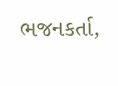ભજનકર્તા,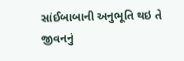સાંઈબાબાની અનુભૂતિ થઇ તે જીવનનું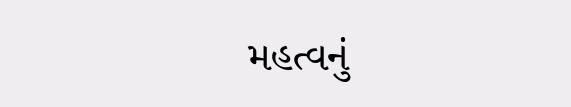મહત્વનું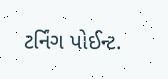ટર્નિંગ પોઈન્ટ.